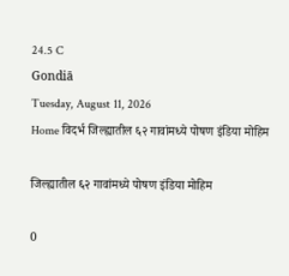24.5 C
Gondiā
Tuesday, August 11, 2026
Home विदर्भ जिल्ह्यातील ६२ गावांमध्ये पोषण इंडिया मोहिम

जिल्ह्यातील ६२ गावांमध्ये पोषण इंडिया मोहिम

0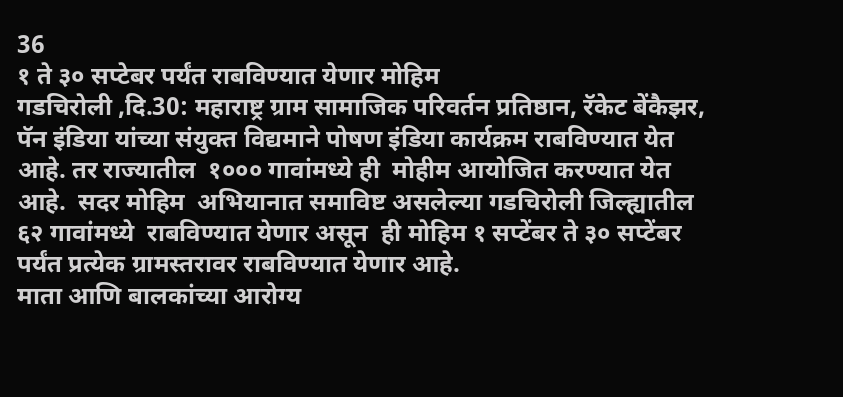36
१ ते ३० सप्टेबर पर्यंत राबविण्यात येणार मोहिम
गडचिरोली ,दि.30: महाराष्ट्र ग्राम सामाजिक परिवर्तन प्रतिष्ठान, रॅकेट बेंकैझर, पॅन इंडिया यांच्या संयुक्त विद्यमाने पोषण इंडिया कार्यक्रम राबविण्यात येत आहे. तर राज्यातील  १००० गावांमध्ये ही  मोहीम आयोजित करण्यात येत आहे.  सदर मोहिम  अभियानात समाविष्ट असलेल्या गडचिरोली जिल्ह्यातील ६२ गावांमध्ये  राबविण्यात येणार असून  ही मोहिम १ सप्टेंबर ते ३० सप्टेंबर पर्यंत प्रत्येक ग्रामस्तरावर राबविण्यात येणार आहे.
माता आणि बालकांच्या आरोग्य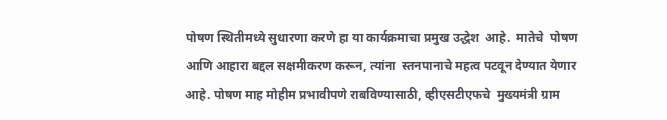पोषण स्थितीमध्ये सुधारणा करणे हा या कार्यक्रमाचा प्रमुख उद्धेश  आहे.  मातेचे  पोषण आणि आहारा बद्दल सक्षमीकरण करून, त्यांना  स्तनपानाचे महत्व पटवून देण्यात येणार आहे. पोषण माह मोहीम प्रभावीपणे राबविण्यासाठी, व्हीएसटीएफचे  मुख्यमंत्री ग्राम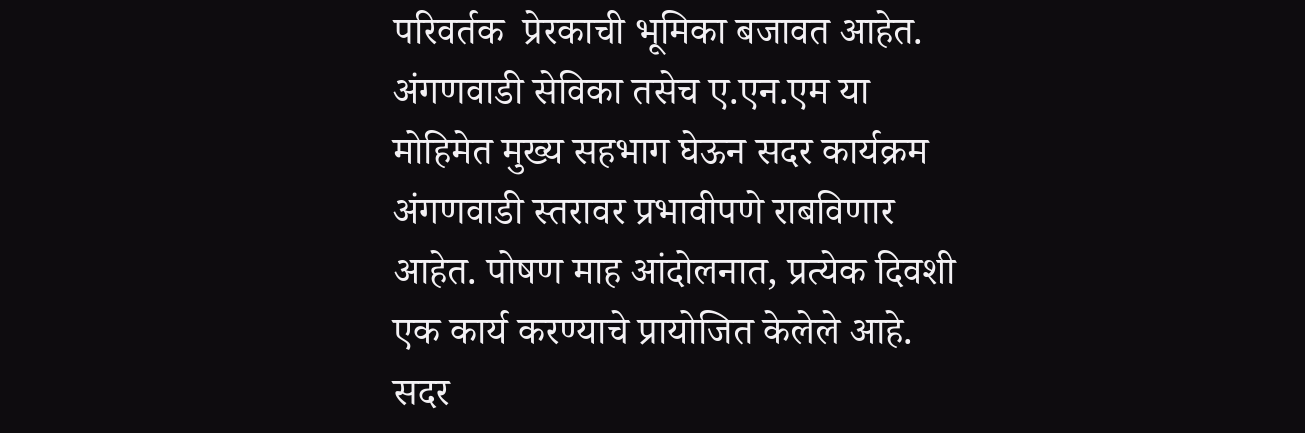परिवर्तक  प्रेरकाची भूमिका बजावत आहेत. अंगणवाडी सेविका तसेच ए.एन.एम या मोहिमेत मुख्य सहभाग घेऊन सदर कार्यक्रम  अंगणवाडी स्तरावर प्रभावीपणे राबविणार आहेत. पोषण माह आंदोलनात, प्रत्येक दिवशी एक कार्य करण्याचे प्रायोजित केलेले आहे. सदर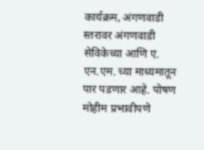कार्यक्रम, अंगणवाडी स्तरावर अंगणवाडी सेविकेच्या आणि ए. एन.एम. च्या माध्यमातून पार पडणार आहे. पोषण मोहीम प्रभावीपणे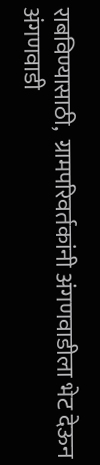राबविण्यासाठी,  ग्रामपरिवर्तकांनी अंगणवाडीला भेट देऊन अंगणवाडी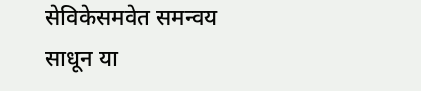सेविकेसमवेत समन्वय साधून या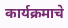कार्यक्रमाचे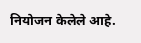नियोजन केलेले आहे.